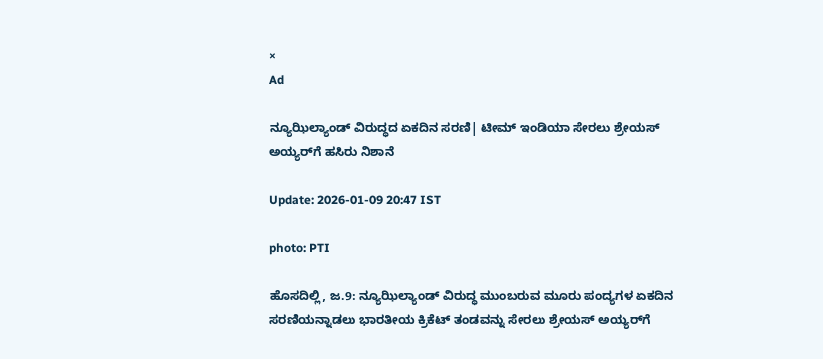×
Ad

ನ್ಯೂಝಿಲ್ಯಾಂಡ್ ವಿರುದ್ಧದ ಏಕದಿನ ಸರಣಿ| ಟೀಮ್ ಇಂಡಿಯಾ ಸೇರಲು ಶ್ರೇಯಸ್ ಅಯ್ಯರ್‌ಗೆ ಹಸಿರು ನಿಶಾನೆ

Update: 2026-01-09 20:47 IST

photo: PTI

ಹೊಸದಿಲ್ಲಿ, ಜ.9: ನ್ಯೂಝಿಲ್ಯಾಂಡ್ ವಿರುದ್ಧ ಮುಂಬರುವ ಮೂರು ಪಂದ್ಯಗಳ ಏಕದಿನ ಸರಣಿಯನ್ನಾಡಲು ಭಾರತೀಯ ಕ್ರಿಕೆಟ್ ತಂಡವನ್ನು ಸೇರಲು ಶ್ರೇಯಸ್ ಅಯ್ಯರ್‌ಗೆ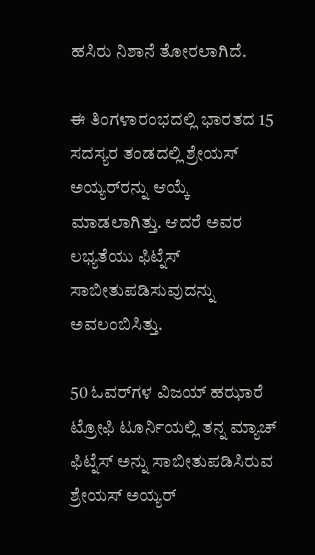ಹಸಿರು ನಿಶಾನೆ ತೋರಲಾಗಿದೆ.

ಈ ತಿಂಗಳಾರಂಭದಲ್ಲಿ ಭಾರತದ 15 ಸದಸ್ಯರ ತಂಡದಲ್ಲಿ ಶ್ರೇಯಸ್ ಅಯ್ಯರ್‌ರನ್ನು ಆಯ್ಕೆ ಮಾಡಲಾಗಿತ್ತು. ಆದರೆ ಅವರ ಲಭ್ಯತೆಯು ಫಿಟ್ನೆಸ್ ಸಾಬೀತುಪಡಿಸುವುದನ್ನು ಅವಲಂಬಿಸಿತ್ತು.

50 ಓವರ್‌ಗಳ ವಿಜಯ್ ಹಝಾರೆ ಟ್ರೋಫಿ ಟೂರ್ನಿಯಲ್ಲಿ ತನ್ನ ಮ್ಯಾಚ್ ಫಿಟ್ನೆಸ್ ಅನ್ನು ಸಾಬೀತುಪಡಿಸಿರುವ ಶ್ರೇಯಸ್ ಅಯ್ಯರ್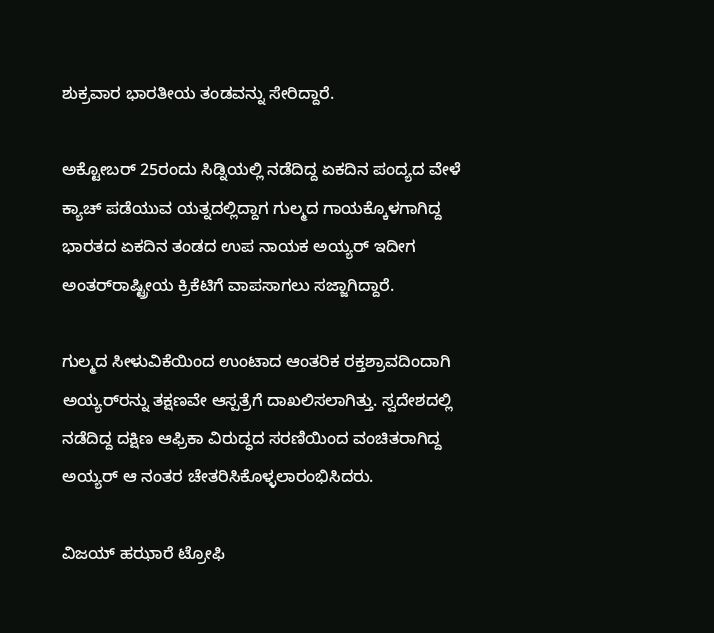ಶುಕ್ರವಾರ ಭಾರತೀಯ ತಂಡವನ್ನು ಸೇರಿದ್ದಾರೆ.

ಅಕ್ಟೋಬರ್ 25ರಂದು ಸಿಡ್ನಿಯಲ್ಲಿ ನಡೆದಿದ್ದ ಏಕದಿನ ಪಂದ್ಯದ ವೇಳೆ ಕ್ಯಾಚ್ ಪಡೆಯುವ ಯತ್ನದಲ್ಲಿದ್ದಾಗ ಗುಲ್ಮದ ಗಾಯಕ್ಕೊಳಗಾಗಿದ್ದ ಭಾರತದ ಏಕದಿನ ತಂಡದ ಉಪ ನಾಯಕ ಅಯ್ಯರ್ ಇದೀಗ ಅಂತರ್‌ರಾಷ್ಟ್ರೀಯ ಕ್ರಿಕೆಟಿಗೆ ವಾಪಸಾಗಲು ಸಜ್ಜಾಗಿದ್ದಾರೆ.

ಗುಲ್ಮದ ಸೀಳುವಿಕೆಯಿಂದ ಉಂಟಾದ ಆಂತರಿಕ ರಕ್ತಶ್ರಾವದಿಂದಾಗಿ ಅಯ್ಯರ್‌ರನ್ನು ತಕ್ಷಣವೇ ಆಸ್ಪತ್ರೆಗೆ ದಾಖಲಿಸಲಾಗಿತ್ತು. ಸ್ವದೇಶದಲ್ಲಿ ನಡೆದಿದ್ದ ದಕ್ಷಿಣ ಆಫ್ರಿಕಾ ವಿರುದ್ಧದ ಸರಣಿಯಿಂದ ವಂಚಿತರಾಗಿದ್ದ ಅಯ್ಯರ್ ಆ ನಂತರ ಚೇತರಿಸಿಕೊಳ್ಳಲಾರಂಭಿಸಿದರು.

ವಿಜಯ್ ಹಝಾರೆ ಟ್ರೋಫಿ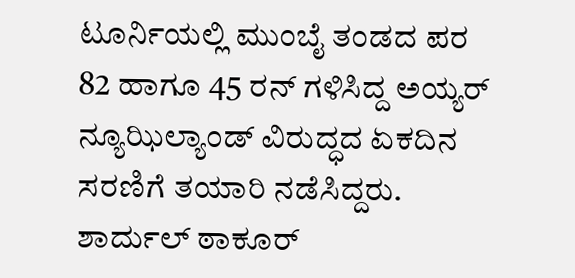ಟೂರ್ನಿಯಲ್ಲಿ ಮುಂಬೈ ತಂಡದ ಪರ 82 ಹಾಗೂ 45 ರನ್ ಗಳಿಸಿದ್ದ ಅಯ್ಯರ್ ನ್ಯೂಝಿಲ್ಯಾಂಡ್ ವಿರುದ್ಧದ ಏಕದಿನ ಸರಣಿಗೆ ತಯಾರಿ ನಡೆಸಿದ್ದರು. ಶಾರ್ದುಲ್ ಠಾಕೂರ್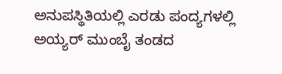ಅನುಪಸ್ಥಿತಿಯಲ್ಲಿ ಎರಡು ಪಂದ್ಯಗಳಲ್ಲಿ ಅಯ್ಯರ್ ಮುಂಬೈ ತಂಡದ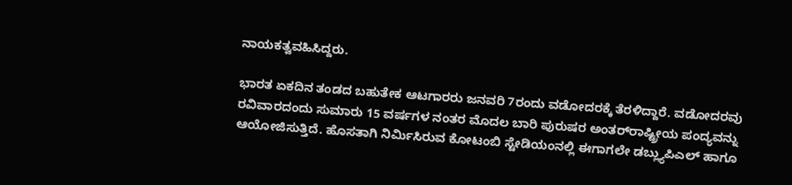ನಾಯಕತ್ವವಹಿಸಿದ್ದರು.

ಭಾರತ ಏಕದಿನ ತಂಡದ ಬಹುತೇಕ ಆಟಗಾರರು ಜನವರಿ 7ರಂದು ವಡೋದರಕ್ಕೆ ತೆರಳಿದ್ದಾರೆ. ವಡೋದರವು ರವಿವಾರದಂದು ಸುಮಾರು 15 ವರ್ಷಗಳ ನಂತರ ಮೊದಲ ಬಾರಿ ಪುರುಷರ ಅಂತರ್‌ರಾಷ್ಟ್ರೀಯ ಪಂದ್ಯವನ್ನು ಆಯೋಜಿಸುತ್ತಿದೆ. ಹೊಸತಾಗಿ ನಿರ್ಮಿಸಿರುವ ಕೋಟಂಬಿ ಸ್ಟೇಡಿಯಂನಲ್ಲಿ ಈಗಾಗಲೇ ಡಬ್ಲ್ಯುಪಿಎಲ್ ಹಾಗೂ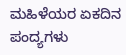ಮಹಿಳೆಯರ ಏಕದಿನ ಪಂದ್ಯಗಳು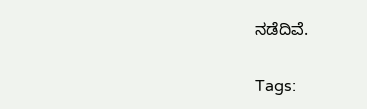ನಡೆದಿವೆ.

Tags: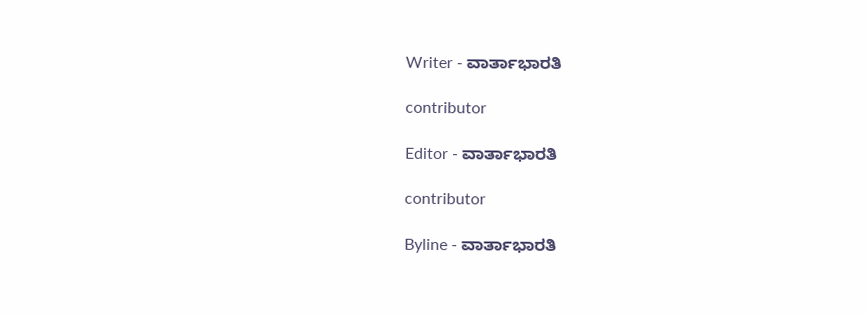Writer - ವಾರ್ತಾಭಾರತಿ

contributor

Editor - ವಾರ್ತಾಭಾರತಿ

contributor

Byline - ವಾರ್ತಾಭಾರತಿ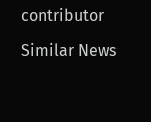contributor

Similar News